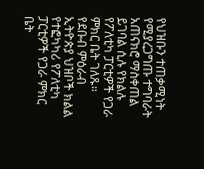የህዝቡን ተጠቃሚነት የሚያረጋግጡ ተግባራት አጠናክሮ ማስቀጠል ይገባል ሲሉ የክልሉ የፖለቲካ ፓርቲዎች የጋራ ምክር ቤት ገለጹ።
የደቡብ ምዕራብ ኢትዮጵያ ህዝቦች ክልል የተፎካካሪ የፖለቲካ ፓርቲዎች የጋራ ምክር ቤት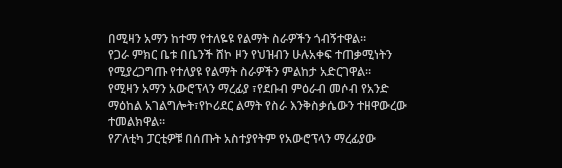በሚዛን አማን ከተማ የተለዬዩ የልማት ስራዎችን ጎብኝተዋል።
የጋራ ምክር ቤቱ በቤንች ሸኮ ዞን የህዝብን ሁሉአቀፍ ተጠቃሚነትን የሚያረጋግጡ የተለያዩ የልማት ስራዎችን ምልከታ አድርገዋል።
የሚዛን አማን አውሮፕላን ማረፊያ ፣የደቡብ ምዕራብ መሶብ የአንድ ማዕከል አገልግሎት፣የኮሪደር ልማት የስራ እንቅስቃሴውን ተዘዋውረው ተመልክዋል።
የፖለቲካ ፓርቲዎቹ በሰጡት አስተያየትም የአውሮፕላን ማረፊያው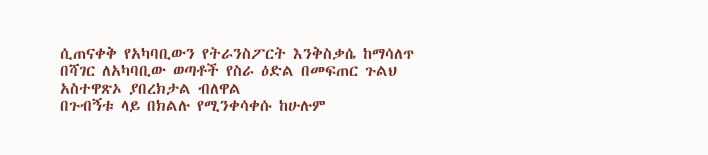ሲጠናቀቅ የአካባቢውን የትራንስፖርት እንቅስቃሴ ከማሳለጥ በሻገር ለአካባቢው ወጣቶች የስራ ዕድል በመፍጠር ጉልህ አስተዋጽኦ ያበረክታል ብለዋል
በጉብኝቱ ላይ በክልሉ የሚንቀሳቀሱ ከሁሉም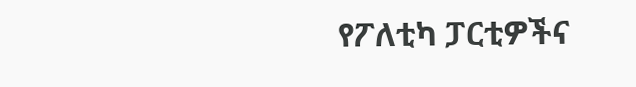የፖለቲካ ፓርቲዎችና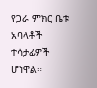የጋራ ምክር ቤቱ አባላቶች ተሳታፊዎች ሆነዋል።